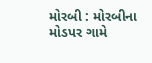મોરબી : મોરબીના મોડપર ગામે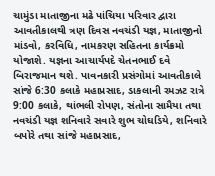ચામુંડા માતાજીના મઢે પાંચિયા પરિવાર દ્વારા આવતીકાલથી ત્રણ દિવસ નવચંડી યજ્ઞ, માતાજીનો માંડવો, કરવિધિ, નામકરણ સહિતના કાર્યક્રમો યોજાશે. યજ્ઞના આચાર્યપદે ચેતનભાઈ દવે બિરાજમાન થશે. પાવનકારી પ્રસંગોમાં આવતીકાલે સાંજે 6:30 કલાકે મહાપ્રસાદ, ડાકલાની રમઝટ રાત્રે 9:00 કલાકે, થાંભલી રોપણ, સંતોના સામૈયા તથા નવચંડી યજ્ઞ શનિવારે સવારે શુભ ચોઘડિયે, શનિવારે બપોરે તથા સાંજે મહાપ્રસાદ,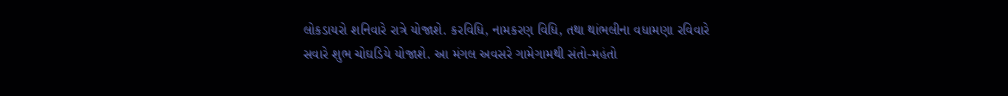લોકડાયરો શનિવારે રાત્રે યોજાશે. કરવિધિ, નામકરણ વિધિ, તથા થાંભલીના વધામણા રવિવારે સવારે શુભ ચોઘડિયે યોજાશે. આ મંગલ અવસરે ગામેગામથી સંતો-મહંતો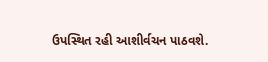ઉપસ્થિત રહી આશીર્વચન પાઠવશે.